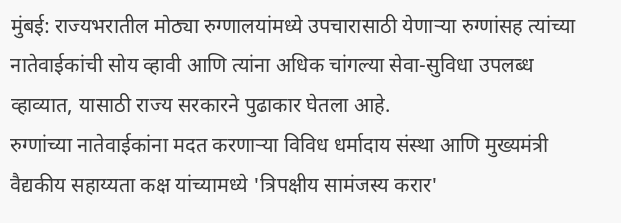मुंबई: राज्यभरातील मोठ्या रुग्णालयांमध्ये उपचारासाठी येणाऱ्या रुग्णांसह त्यांच्या नातेवाईकांची सोय व्हावी आणि त्यांना अधिक चांगल्या सेवा-सुविधा उपलब्ध व्हाव्यात, यासाठी राज्य सरकारने पुढाकार घेतला आहे.
रुग्णांच्या नातेवाईकांना मदत करणाऱ्या विविध धर्मादाय संस्था आणि मुख्यमंत्री वैद्यकीय सहाय्यता कक्ष यांच्यामध्ये 'त्रिपक्षीय सामंजस्य करार'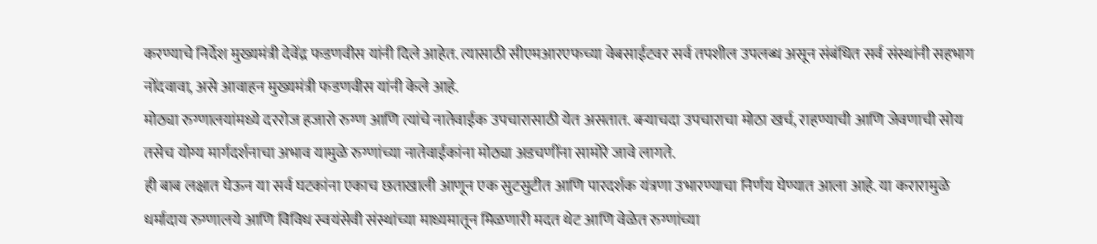करण्याचे निर्देश मुख्यमंत्री देवेंद्र फडणवीस यांनी दिले आहेत. त्यासाठी सीएमआरएफच्या वेबसाईटवर सर्व तपशील उपलब्ध असून संबंधित सर्व संस्थांनी सहभाग नोंदवावा, असे आवाहन मुख्यमंत्री फडणवीस यांनी केले आहे.
मोठ्या रुग्णालयांमध्ये दररोज हजारो रुग्ण आणि त्यांचे नातेवाईक उपचारासाठी येत असतात. बऱ्याचदा उपचाराचा मोठा खर्च, राहण्याची आणि जेवणाची सोय तसेच योग्य मार्गदर्शनाचा अभाव यामुळे रुग्णांच्या नातेवाईकांना मोठ्या अडचणींना सामोरे जावे लागते.
ही बाब लक्षात घेऊन या सर्व घटकांना एकाच छताखाली आणून एक सुटसुटीत आणि पारदर्शक यंत्रणा उभारण्याचा निर्णय घेण्यात आला आहे. या करारामुळे धर्मादाय रुग्णालये आणि विविध स्वयंसेवी संस्थांच्या माध्यमातून मिळणारी मदत थेट आणि वेळेत रुग्णांच्या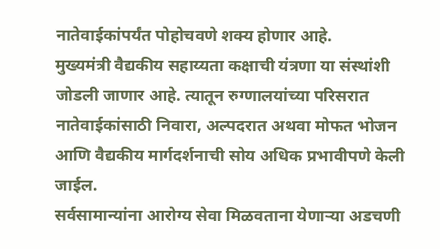नातेवाईकांपर्यंत पोहोचवणे शक्य होणार आहे.
मुख्यमंत्री वैद्यकीय सहाय्यता कक्षाची यंत्रणा या संस्थांशी जोडली जाणार आहे. त्यातून रुग्णालयांच्या परिसरात नातेवाईकांसाठी निवारा, अल्पदरात अथवा मोफत भोजन आणि वैद्यकीय मार्गदर्शनाची सोय अधिक प्रभावीपणे केली जाईल.
सर्वसामान्यांना आरोग्य सेवा मिळवताना येणाऱ्या अडचणी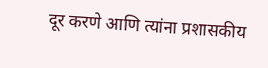दूर करणे आणि त्यांना प्रशासकीय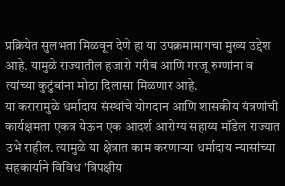प्रक्रियेत सुलभता मिळवून देणे हा या उपक्रमामागचा मुख्य उद्देश आहे. यामुळे राज्यातील हजारो गरीब आणि गरजू रुग्णांना व त्यांच्या कुटुंबांना मोठा दिलासा मिळणार आहे.
या करारामुळे धर्मादाय संस्थांचे योगदान आणि शासकीय यंत्रणांची कार्यक्षमता एकत्र येऊन एक आदर्श आरोग्य सहाय्य मॉडेल राज्यात उभे राहील. त्यामुळे या क्षेत्रात काम करणाऱ्या धर्मादाय न्यासांच्या सहकार्याने विविध 'त्रिपक्षीय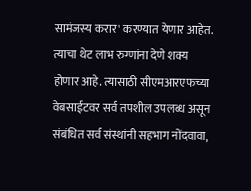सामंजस्य करार' करण्यात येणार आहेत.
त्याचा थेट लाभ रुग्णांना देणे शक्य होणार आहे. त्यासाठी सीएमआरएफच्या वेबसाईटवर सर्व तपशील उपलब्ध असून संबंधित सर्व संस्थांनी सहभाग नोंदवावा,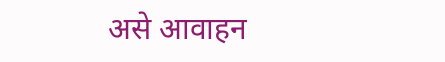असे आवाहन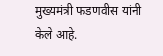मुख्यमंत्री फडणवीस यांनी केले आहे.